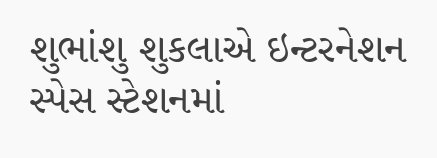શુભાંશુ શુકલાએ ઇન્ટરનેશન સ્પેસ સ્ટેશનમાં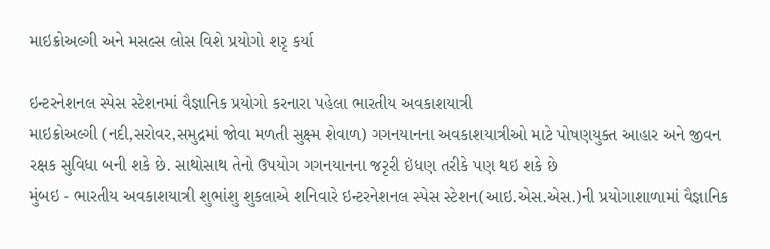માઇક્રોઅલ્ગી અને મસલ્સ લોસ વિશે પ્રયોગો શરૃ કર્યા

ઇન્ટરનેશનલ સ્પેસ સ્ટેશનમાં વૈજ્ઞાનિક પ્રયોગો કરનારા પહેલા ભારતીય અવકાશયાત્રી
માઇક્રોઅલ્ગી (નદી,સરોવર,સમુદ્રમાં જોવા મળતી સુક્ષ્મ શેવાળ) ગગનયાનના અવકાશયાત્રીઓ માટે પોષણયુક્ત આહાર અને જીવન રક્ષક સુવિધા બની શકે છે. સાથોસાથ તેનો ઉપયોગ ગગનયાનના જરૃરી ઇંધણ તરીકે પણ થઇ શકે છે
મુંબઇ - ભારતીય અવકાશયાત્રી શુભાંશુ શુકલાએ શનિવારે ઇન્ટરનેશનલ સ્પેસ સ્ટેશન(આઇ.એસ.એસ.)ની પ્રયોગાશાળામાં વૈજ્ઞાનિક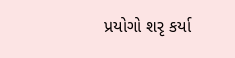પ્રયોગો શરૃ કર્યા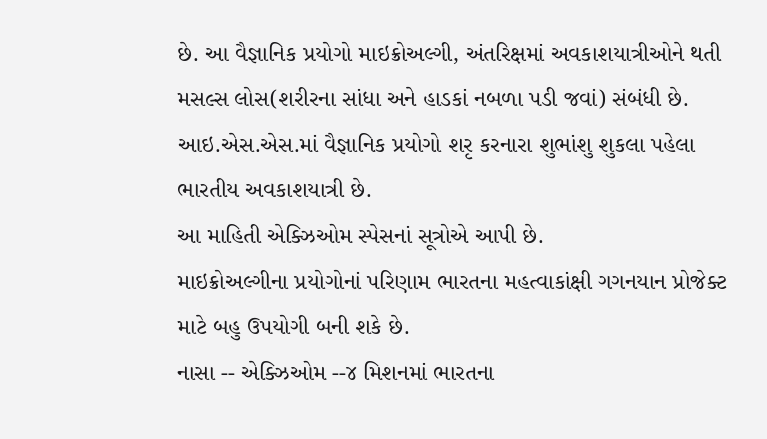છે. આ વૈજ્ઞાનિક પ્રયોગો માઇક્રોઅલ્ગી, અંતરિક્ષમાં અવકાશયાત્રીઓને થતી મસલ્સ લોસ(શરીરના સાંધા અને હાડકાં નબળા પડી જવાં) સંબંધી છે.
આઇ.એસ.એસ.માં વૈજ્ઞાનિક પ્રયોગો શરૃ કરનારા શુભાંશુ શુકલા પહેલા ભારતીય અવકાશયાત્રી છે.
આ માહિતી એક્ઝિઓમ સ્પેસનાં સૂત્રોએ આપી છે.
માઇક્રોઅલ્ગીના પ્રયોગોનાં પરિણામ ભારતના મહત્વાકાંક્ષી ગગનયાન પ્રોજેક્ટ માટે બહુ ઉપયોગી બની શકે છે.
નાસા -- એક્ઝિઓમ --૪ મિશનમાં ભારતના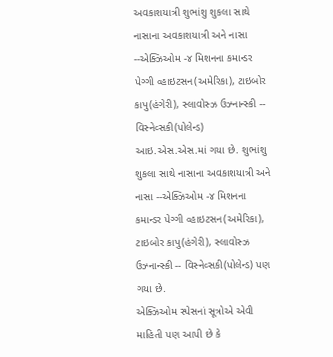અવકાશયાત્રી શુભાંશુ શુકલા સાથે નાસાના અવકાશયાત્રી અને નાસા --એક્ઝિઓમ -૪ મિશનના કમાન્ડર પેગ્ગી વ્હાઇટસન(અમેરિકા), ટાઇબોર કાપુ(હંગેરી), સ્લાવોસ્ઝ ઉઝ્નાન્સ્કી -- વિસ્નેવ્સકી(પોલેન્ડ) આઇ.એસ.એસ.માં ગયા છે. શુભાંશુ શુકલા સાથે નાસાના અવકાશયાત્રી અને નાસા --એક્ઝિઓમ -૪ મિશનના કમાન્ડર પેગ્ગી વ્હાઇટસન(અમેરિકા), ટાઇબોર કાપુ(હંગેરી), સ્લાવોસ્ઝ ઉઝ્નાન્સ્કી -- વિસ્નેવ્સકી(પોલેન્ડ) પણ ગયા છે.
એક્ઝિઓમ સ્પેસનાં સૂત્રોએ એવી માહિતી પણ આપી છે કે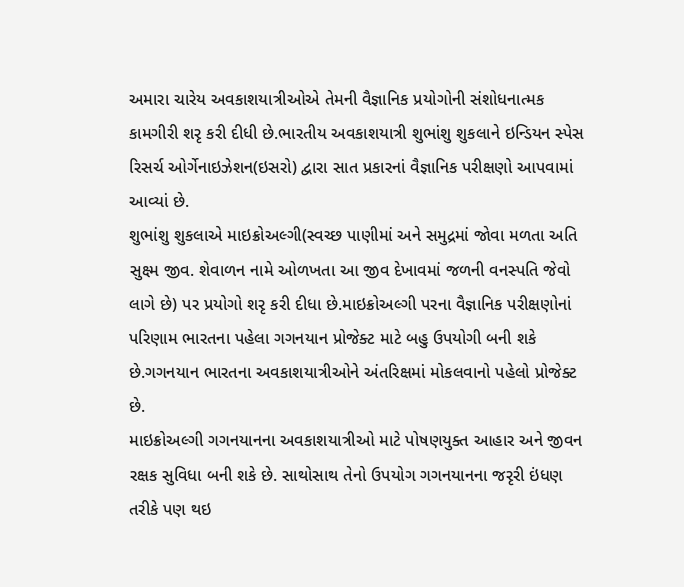અમારા ચારેય અવકાશયાત્રીઓએ તેમની વૈજ્ઞાનિક પ્રયોગોની સંશોધનાત્મક કામગીરી શરૃ કરી દીધી છે.ભારતીય અવકાશયાત્રી શુભાંશુ શુકલાને ઇન્ડિયન સ્પેસ રિસર્ચ ઓર્ગેનાઇઝેશન(ઇસરો) દ્વારા સાત પ્રકારનાં વૈજ્ઞાનિક પરીક્ષણો આપવામાં આવ્યાં છે.
શુભાંશુ શુકલાએ માઇક્રોઅલ્ગી(સ્વચ્છ પાણીમાં અને સમુદ્રમાં જોવા મળતા અતિ સુક્ષ્મ જીવ. શેવાળન નામે ઓળખતા આ જીવ દેખાવમાં જળની વનસ્પતિ જેવો લાગે છે) પર પ્રયોગો શરૃ કરી દીધા છે.માઇક્રોઅલ્ગી પરના વૈજ્ઞાનિક પરીક્ષણોનાં પરિણામ ભારતના પહેલા ગગનયાન પ્રોજેક્ટ માટે બહુ ઉપયોગી બની શકે છે.ગગનયાન ભારતના અવકાશયાત્રીઓને અંતરિક્ષમાં મોકલવાનો પહેલો પ્રોજેક્ટ છે.
માઇક્રોઅલ્ગી ગગનયાનના અવકાશયાત્રીઓ માટે પોષણયુક્ત આહાર અને જીવન રક્ષક સુવિધા બની શકે છે. સાથોસાથ તેનો ઉપયોગ ગગનયાનના જરૃરી ઇંધણ તરીકે પણ થઇ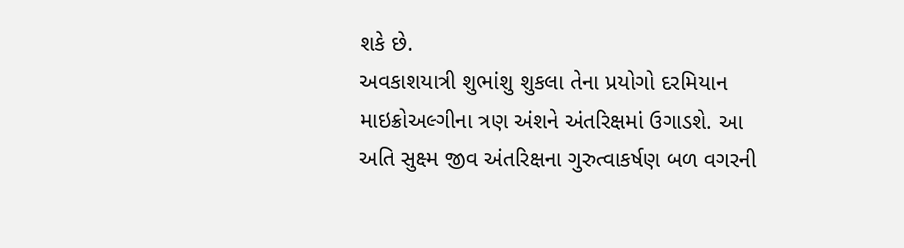શકે છે.
અવકાશયાત્રી શુભાંશુ શુકલા તેના પ્રયોગો દરમિયાન માઇક્રોઅલ્ગીના ત્રણ અંશને અંતરિક્ષમાં ઉગાડશે. આ અતિ સુક્ષ્મ જીવ અંતરિક્ષના ગુરુત્વાકર્ષણ બળ વગરની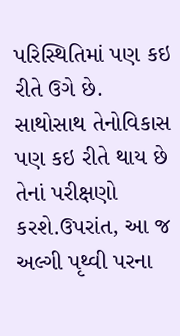પરિસ્થિતિમાં પણ કઇ રીતે ઉગે છે. સાથોસાથ તેનોવિકાસ પણ કઇ રીતે થાય છે તેનાં પરીક્ષણો કરશે.ઉપરાંત, આ જ અલ્ગી પૃથ્વી પરના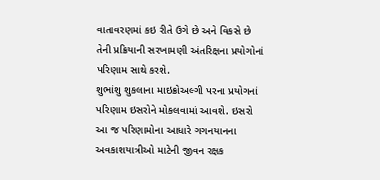વાતાવરણમાં કઇ રીતે ઉગે છે અને વિકસે છે તેની પ્રક્રિયાની સરખામણી અંતરિક્ષના પ્રયોગોનાં પરિણામ સાથે કરશે.
શુભાંશુ શુકલાના માઇક્રોઅલ્ગી પરના પ્રયોગનાં પરિણામ ઇસરોને મોકલવામાં આવશે. ઇસરો આ જ પરિણામોના આધારે ગગનયાનના અવકાશયાત્રીઓ માટેની જીવન રક્ષક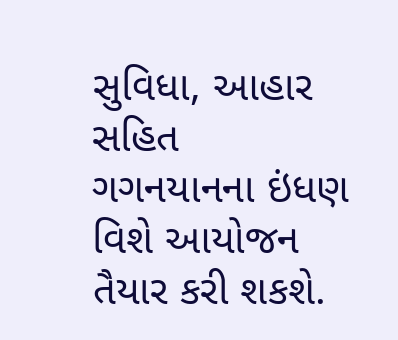સુવિધા, આહાર સહિત ગગનયાનના ઇંધણ વિશે આયોજન તૈયાર કરી શકશે.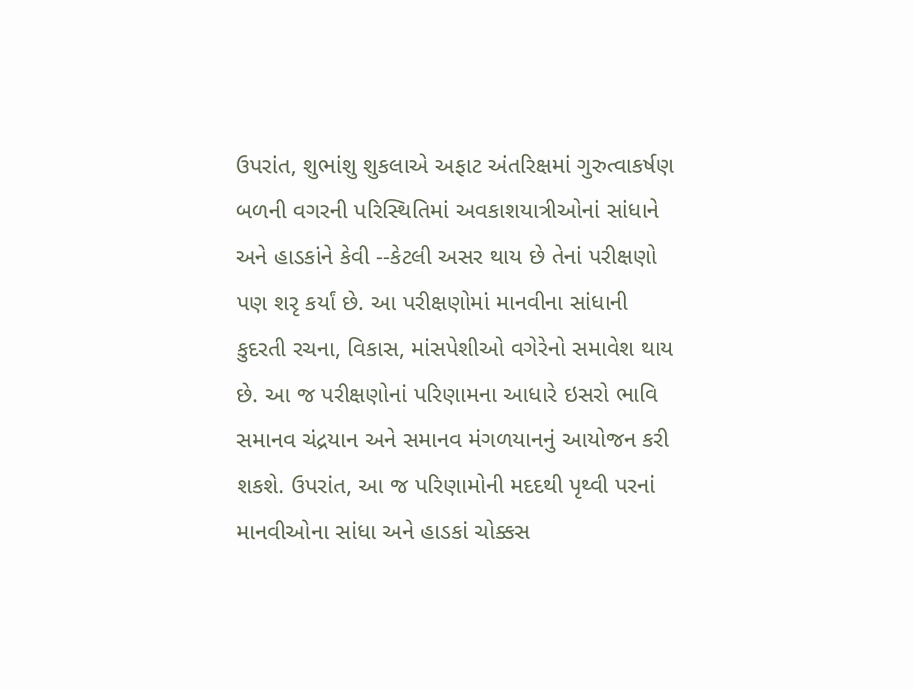ઉપરાંત, શુભાંશુ શુકલાએ અફાટ અંતરિક્ષમાં ગુરુત્વાકર્ષણ બળની વગરની પરિસ્થિતિમાં અવકાશયાત્રીઓનાં સાંધાને અને હાડકાંને કેવી --કેટલી અસર થાય છે તેનાં પરીક્ષણો પણ શરૃ કર્યાં છે. આ પરીક્ષણોમાં માનવીના સાંધાની કુદરતી રચના, વિકાસ, માંસપેશીઓ વગેરેનો સમાવેશ થાય છે. આ જ પરીક્ષણોનાં પરિણામના આધારે ઇસરો ભાવિ સમાનવ ચંદ્રયાન અને સમાનવ મંગળયાનનું આયોજન કરી શકશે. ઉપરાંત, આ જ પરિણામોની મદદથી પૃથ્વી પરનાં માનવીઓના સાંધા અને હાડકાં ચોક્કસ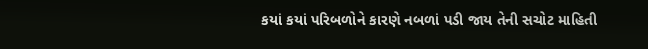કયાં કયાં પરિબળોને કારણે નબળાં પડી જાય તેની સચોટ માહિતી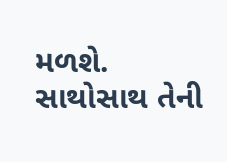મળશે. સાથોસાથ તેની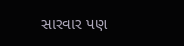સારવાર પણ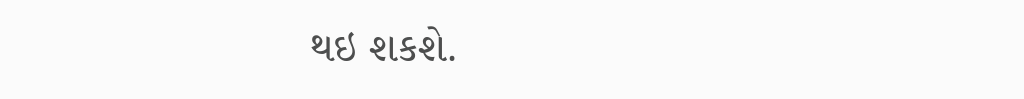થઇ શકશે.